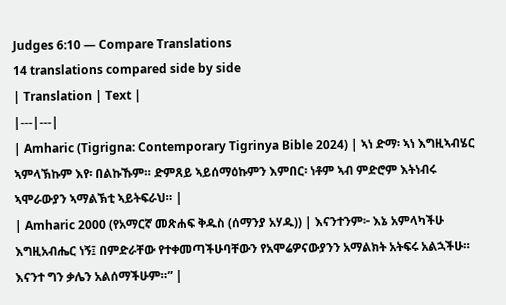Judges 6:10 — Compare Translations
14 translations compared side by side
| Translation | Text |
|---|---|
| Amharic (Tigrigna: Contemporary Tigrinya Bible 2024) | ኣነ ድማ፡ ኣነ እግዚኣብሄር ኣምላኽኩም እየ፡ በልኩኹም። ድምጸይ ኣይሰማዕኩምን እምበር፡ ነቶም ኣብ ምድሮም እትነብሩ ኣሞራውያን ኣማልኽቲ ኣይትፍራህ። |
| Amharic 2000 (የአማርኛ መጽሐፍ ቅዱስ (ሰማንያ አሃዱ)) | እናንተንም፦ እኔ አምላካችሁ እግዚአብሔር ነኝ፤ በምድራቸው የተቀመጣችሁባቸውን የአሞሬዎናውያንን አማልክት አትፍሩ አልኋችሁ። እናንተ ግን ቃሌን አልሰማችሁም።” |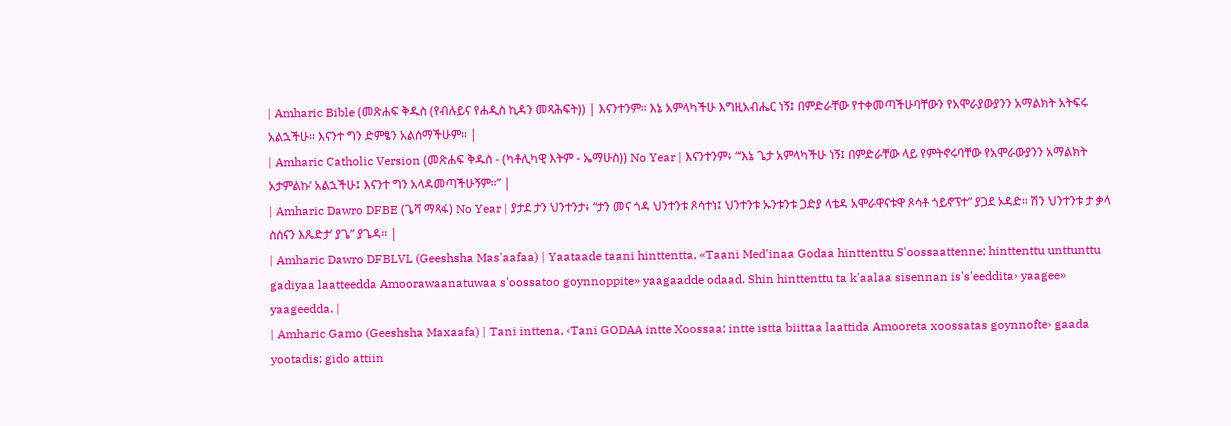| Amharic Bible (መጽሐፍ ቅዱስ (የብሉይና የሐዲስ ኪዳን መጻሕፍት)) | እናንተንም። እኔ አምላካችሁ እግዚአብሔር ነኝ፤ በምድራቸው የተቀመጣችሁባቸውን የአሞራያውያንን አማልክት አትፍሩ አልኋችሁ። እናንተ ግን ድምፄን አልሰማችሁም። |
| Amharic Catholic Version (መጽሐፍ ቅዱስ - (ካቶሊካዊ እትም - ኤማሁስ)) No Year | እናንተንም፥ “‘እኔ ጌታ አምላካችሁ ነኝ፤ በምድራቸው ላይ የምትኖሩባቸው የአሞራውያንን አማልክት አታምልኩ’ አልኋችሁ፤ እናንተ ግን አላዳመጣችሁኝም።” |
| Amharic Dawro DFBE (ጌሻ ማጻፋ) No Year | ያታደ ታን ህንተንታ፥ “ታን መና ጎዳ ህንተንቱ ጾሳተነ፤ ህንተንቱ ኡንቱንቱ ጋድያ ላቴዳ አሞራዋናቱዋ ጾሳቶ ጎይኖፕተ” ያጋደ ኦዳድ። ሽን ህንተንቱ ታ ቃላ ስሰናን እጼድታ’ ያጌ” ያጌዳ። |
| Amharic Dawro DFBLVL (Geeshsha Mas'aafaa) | Yaataade taani hinttentta, «Taani Med'inaa Godaa hinttenttu S'oossaattenne; hinttenttu unttunttu gadiyaa laatteedda Amoorawaanatuwaa s'oossatoo goynnoppite» yaagaadde odaad. Shin hinttenttu ta k'aalaa sisennan is's'eeddita› yaagee» yaageedda. |
| Amharic Gamo (Geeshsha Maxaafa) | Tani inttena, ‹Tani GODAA intte Xoossaa; intte istta biittaa laattida Amooreta xoossatas goynnofte› gaada yootadis; gido attiin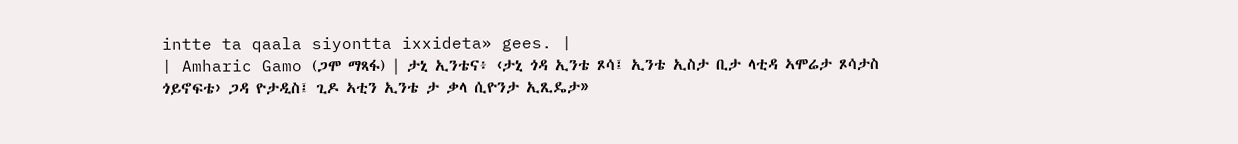intte ta qaala siyontta ixxideta» gees. |
| Amharic Gamo (ጋሞ ማጻፋ) | ታኒ ኢንቴና፥ ‹ታኒ ጎዳ ኢንቴ ጾሳ፤ ኢንቴ ኢስታ ቢታ ላቲዳ ኣሞሬታ ጾሳታስ ጎይኖፍቴ› ጋዳ ዮታዲስ፤ ጊዶ ኣቲን ኢንቴ ታ ቃላ ሲዮንታ ኢጺዴታ»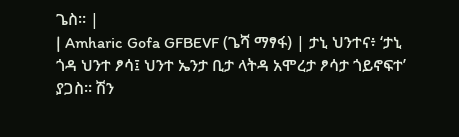ጌስ። |
| Amharic Gofa GFBEVF (ጌሻ ማፃፋ) | ታኒ ህንተና፥ ‘ታኒ ጎዳ ህንተ ፆሳ፤ ህንተ ኤንታ ቢታ ላትዳ አሞረታ ፆሳታ ጎይኖፍተ’ ያጋስ። ሽን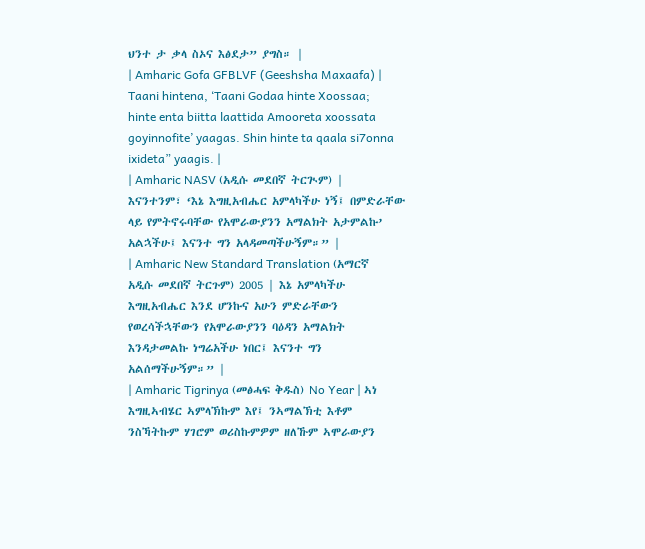ህንተ ታ ቃላ ስኦና እፅደታ” ያግስ። |
| Amharic Gofa GFBLVF (Geeshsha Maxaafa) | Taani hintena, ‘Taani Godaa hinte Xoossaa; hinte enta biitta laattida Amooreta xoossata goyinnofite’ yaagas. Shin hinte ta qaala si7onna ixideta” yaagis. |
| Amharic NASV (አዲሱ መደበኛ ትርጒም) | እናንተንም፣ ‘እኔ እግዚአብሔር አምላካችሁ ነኝ፤ በምድራቸው ላይ የምትኖሩባቸው የአሞራውያንን አማልክት አታምልኩ’ አልኋችሁ፤ እናንተ ግን አላዳመጣችሁኝም።” |
| Amharic New Standard Translation (አማርኛ አዲሱ መደበኛ ትርጉም) 2005 | እኔ አምላካችሁ እግዚአብሔር እንደ ሆንኩና አሁን ምድራቸውን የወረሳችኋቸውን የአሞራውያንን ባዕዳን አማልክት እንዳታመልኩ ነግሬአችሁ ነበር፤ እናንተ ግን አልሰማችሁኝም።” |
| Amharic Tigrinya (መፅሓፍ ቅዱስ) No Year | ኣነ እግዚኣብሄር ኣምላኽኩም እየ፤ ንኣማልኽቲ እቶም ንስኻትኩም ሃገሮም ወሪስኩምዎም ዘለኹም ኣሞራውያን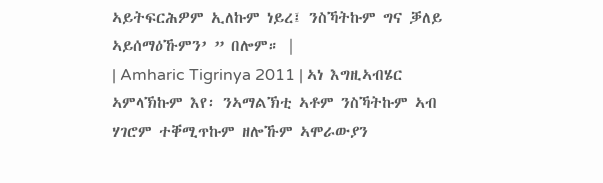ኣይትፍርሕዎም ኢለኩም ነይረ፤ ንስኻትኩም ግና ቓለይ ኣይሰማዕኹምን’ ” በሎም። |
| Amharic Tigrinya 2011 | ኣነ እግዚኣብሄር ኣምላኽኩም እየ፡ ንኣማልኽቲ ኣቶም ንስኻትኩም ኣብ ሃገሮም ተቐሚጥኩም ዘሎኹም ኣሞራውያን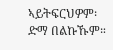ኣይትፍርህዎም፡ ድማ በልኩኹም።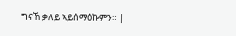ግናኸ ቃለይ ኣይሰማዕኩምን። |